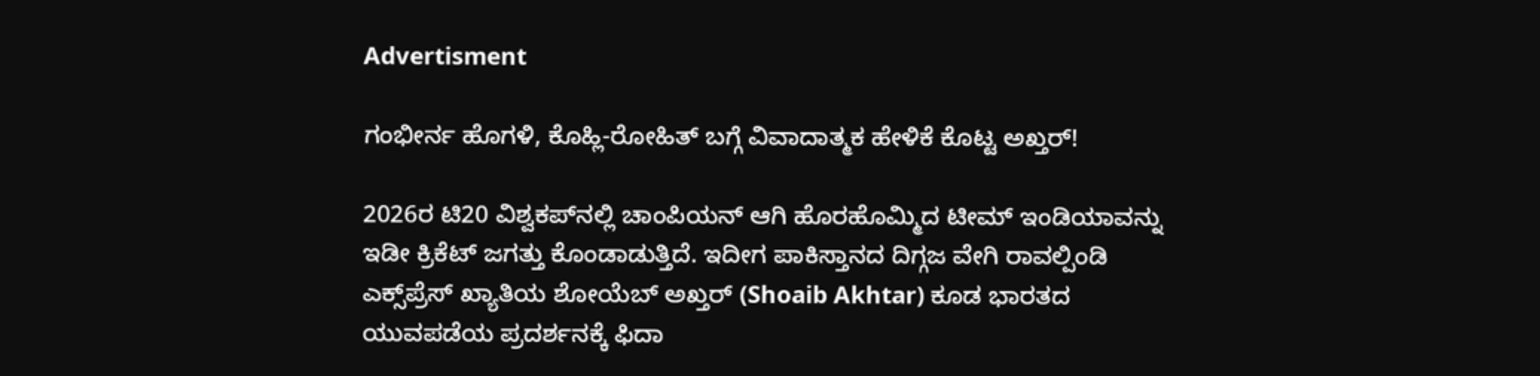Advertisment

ಗಂಭೀರ್ನ ಹೊಗಳಿ, ಕೊಹ್ಲಿ-ರೋಹಿತ್ ಬಗ್ಗೆ ವಿವಾದಾತ್ಮಕ ಹೇಳಿಕೆ ಕೊಟ್ಟ ಅಖ್ತರ್!

2026ರ ಟಿ20 ವಿಶ್ವಕಪ್‌ನಲ್ಲಿ ಚಾಂಪಿಯನ್ ಆಗಿ ಹೊರಹೊಮ್ಮಿದ ಟೀಮ್ ಇಂಡಿಯಾವನ್ನು ಇಡೀ ಕ್ರಿಕೆಟ್ ಜಗತ್ತು ಕೊಂಡಾಡುತ್ತಿದೆ. ಇದೀಗ ಪಾಕಿಸ್ತಾನದ ದಿಗ್ಗಜ ವೇಗಿ ರಾವಲ್ಪಿಂಡಿ ಎಕ್ಸ್‌ಪ್ರೆಸ್ ಖ್ಯಾತಿಯ ಶೋಯೆಬ್ ಅಖ್ತರ್ (Shoaib Akhtar) ಕೂಡ ಭಾರತದ ಯುವಪಡೆಯ ಪ್ರದರ್ಶನಕ್ಕೆ ಫಿದಾ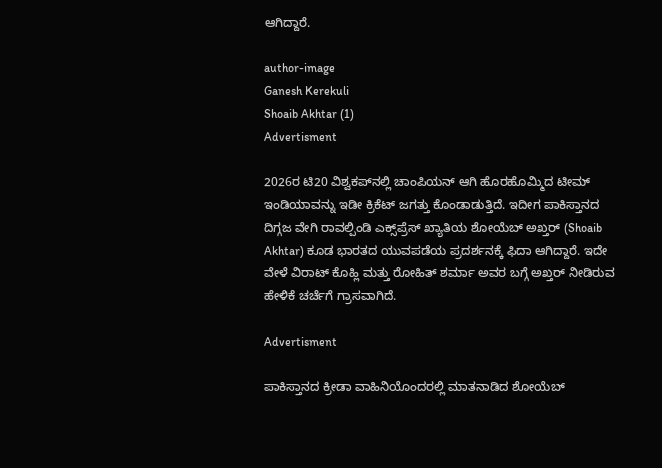ಆಗಿದ್ದಾರೆ.

author-image
Ganesh Kerekuli
Shoaib Akhtar (1)
Advertisment

2026ರ ಟಿ20 ವಿಶ್ವಕಪ್‌ನಲ್ಲಿ ಚಾಂಪಿಯನ್ ಆಗಿ ಹೊರಹೊಮ್ಮಿದ ಟೀಮ್ ಇಂಡಿಯಾವನ್ನು ಇಡೀ ಕ್ರಿಕೆಟ್ ಜಗತ್ತು ಕೊಂಡಾಡುತ್ತಿದೆ. ಇದೀಗ ಪಾಕಿಸ್ತಾನದ ದಿಗ್ಗಜ ವೇಗಿ ರಾವಲ್ಪಿಂಡಿ ಎಕ್ಸ್‌ಪ್ರೆಸ್ ಖ್ಯಾತಿಯ ಶೋಯೆಬ್ ಅಖ್ತರ್ (Shoaib Akhtar) ಕೂಡ ಭಾರತದ ಯುವಪಡೆಯ ಪ್ರದರ್ಶನಕ್ಕೆ ಫಿದಾ ಆಗಿದ್ದಾರೆ. ಇದೇ ವೇಳೆ ವಿರಾಟ್ ಕೊಹ್ಲಿ ಮತ್ತು ರೋಹಿತ್ ಶರ್ಮಾ ಅವರ ಬಗ್ಗೆ ಅಖ್ತರ್ ನೀಡಿರುವ ಹೇಳಿಕೆ ಚರ್ಚೆಗೆ ಗ್ರಾಸವಾಗಿದೆ.

Advertisment

ಪಾಕಿಸ್ತಾನದ ಕ್ರೀಡಾ ವಾಹಿನಿಯೊಂದರಲ್ಲಿ ಮಾತನಾಡಿದ ಶೋಯೆಬ್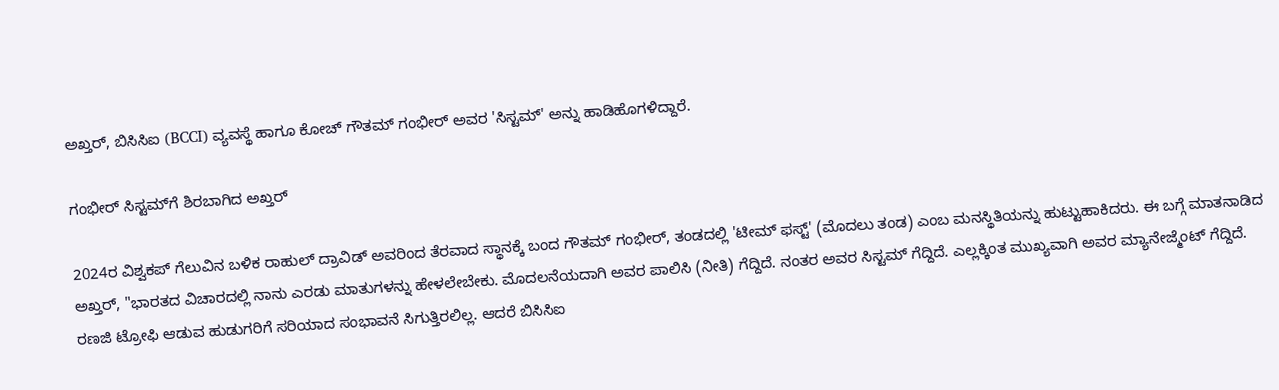ಅಖ್ತರ್, ಬಿಸಿಸಿಐ (BCCI) ವ್ಯವಸ್ಥೆ ಹಾಗೂ ಕೋಚ್ ಗೌತಮ್ ಗಂಭೀರ್ ಅವರ 'ಸಿಸ್ಟಮ್' ಅನ್ನು ಹಾಡಿಹೊಗಳಿದ್ದಾರೆ.

ಗಂಭೀರ್ ಸಿಸ್ಟಮ್‌ಗೆ ಶಿರಬಾಗಿದ ಅಖ್ತರ್

2024ರ ವಿಶ್ವಕಪ್ ಗೆಲುವಿನ ಬಳಿಕ ರಾಹುಲ್ ದ್ರಾವಿಡ್ ಅವರಿಂದ ತೆರವಾದ ಸ್ಥಾನಕ್ಕೆ ಬಂದ ಗೌತಮ್ ಗಂಭೀರ್, ತಂಡದಲ್ಲಿ 'ಟೀಮ್ ಫಸ್ಟ್' (ಮೊದಲು ತಂಡ) ಎಂಬ ಮನಸ್ಥಿತಿಯನ್ನು ಹುಟ್ಟುಹಾಕಿದರು. ಈ ಬಗ್ಗೆ ಮಾತನಾಡಿದ ಅಖ್ತರ್, "ಭಾರತದ ವಿಚಾರದಲ್ಲಿ ನಾನು ಎರಡು ಮಾತುಗಳನ್ನು ಹೇಳಲೇಬೇಕು. ಮೊದಲನೆಯದಾಗಿ ಅವರ ಪಾಲಿಸಿ (ನೀತಿ) ಗೆದ್ದಿದೆ. ನಂತರ ಅವರ ಸಿಸ್ಟಮ್ ಗೆದ್ದಿದೆ. ಎಲ್ಲಕ್ಕಿಂತ ಮುಖ್ಯವಾಗಿ ಅವರ ಮ್ಯಾನೇಜ್ಮೆಂಟ್ ಗೆದ್ದಿದೆ. ರಣಜಿ ಟ್ರೋಫಿ ಆಡುವ ಹುಡುಗರಿಗೆ ಸರಿಯಾದ ಸಂಭಾವನೆ ಸಿಗುತ್ತಿರಲಿಲ್ಲ. ಆದರೆ ಬಿಸಿಸಿಐ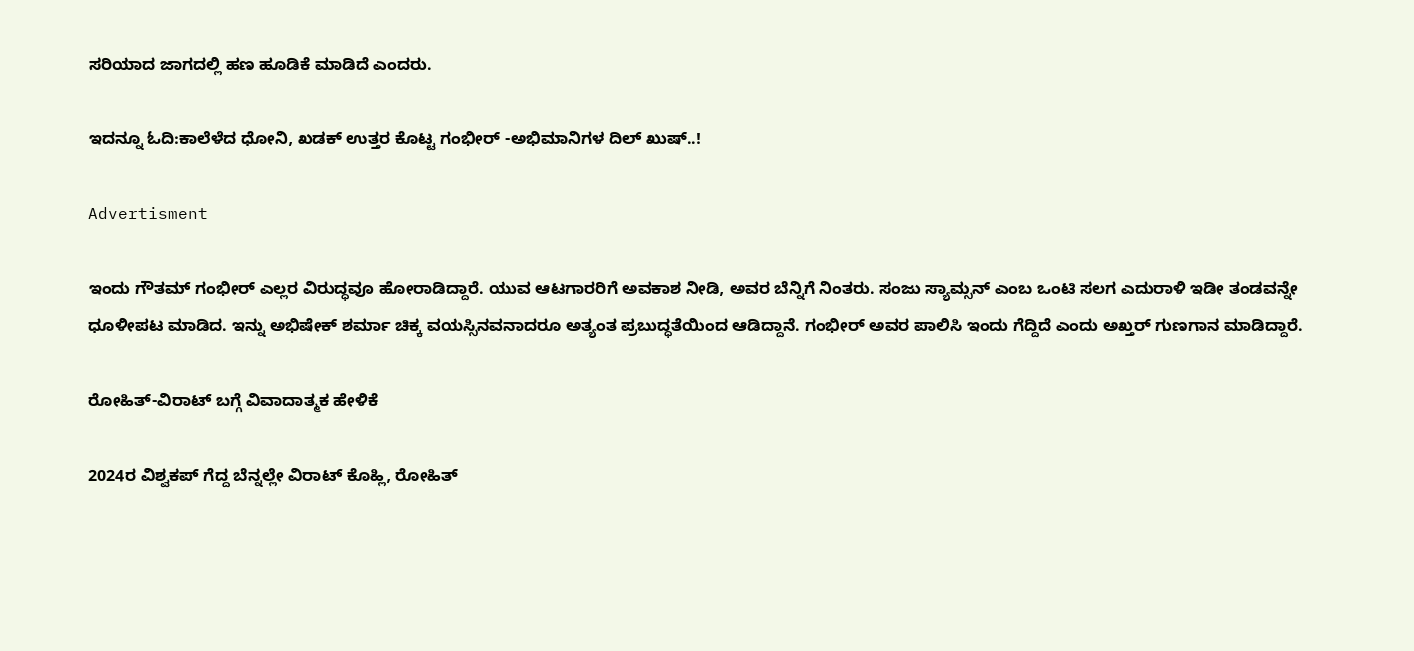ಸರಿಯಾದ ಜಾಗದಲ್ಲಿ ಹಣ ಹೂಡಿಕೆ ಮಾಡಿದೆ ಎಂದರು.

ಇದನ್ನೂ ಓದಿ:ಕಾಲೆಳೆದ ಧೋನಿ, ಖಡಕ್ ಉತ್ತರ ಕೊಟ್ಟ ಗಂಭೀರ್ -ಅಭಿಮಾನಿಗಳ ದಿಲ್ ಖುಷ್..!

Advertisment

ಇಂದು ಗೌತಮ್ ಗಂಭೀರ್ ಎಲ್ಲರ ವಿರುದ್ಧವೂ ಹೋರಾಡಿದ್ದಾರೆ. ಯುವ ಆಟಗಾರರಿಗೆ ಅವಕಾಶ ನೀಡಿ, ಅವರ ಬೆನ್ನಿಗೆ ನಿಂತರು. ಸಂಜು ಸ್ಯಾಮ್ಸನ್ ಎಂಬ ಒಂಟಿ ಸಲಗ ಎದುರಾಳಿ ಇಡೀ ತಂಡವನ್ನೇ ಧೂಳೀಪಟ ಮಾಡಿದ. ಇನ್ನು ಅಭಿಷೇಕ್ ಶರ್ಮಾ ಚಿಕ್ಕ ವಯಸ್ಸಿನವನಾದರೂ ಅತ್ಯಂತ ಪ್ರಬುದ್ಧತೆಯಿಂದ ಆಡಿದ್ದಾನೆ. ಗಂಭೀರ್ ಅವರ ಪಾಲಿಸಿ ಇಂದು ಗೆದ್ದಿದೆ ಎಂದು ಅಖ್ತರ್ ಗುಣಗಾನ ಮಾಡಿದ್ದಾರೆ.

ರೋಹಿತ್-ವಿರಾಟ್ ಬಗ್ಗೆ ವಿವಾದಾತ್ಮಕ ಹೇಳಿಕೆ

2024ರ ವಿಶ್ವಕಪ್ ಗೆದ್ದ ಬೆನ್ನಲ್ಲೇ ವಿರಾಟ್ ಕೊಹ್ಲಿ, ರೋಹಿತ್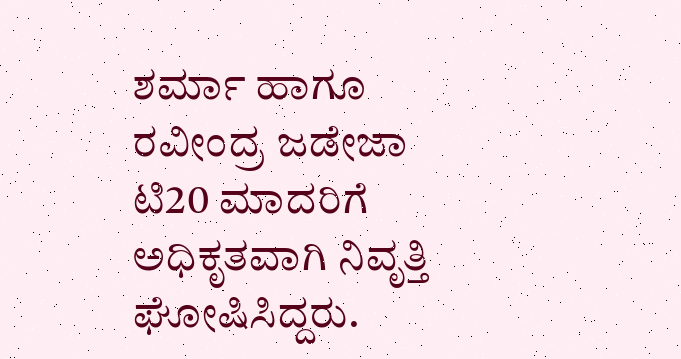ಶರ್ಮಾ ಹಾಗೂ ರವೀಂದ್ರ ಜಡೇಜಾ ಟಿ20 ಮಾದರಿಗೆ ಅಧಿಕೃತವಾಗಿ ನಿವೃತ್ತಿ ಘೋಷಿಸಿದ್ದರು.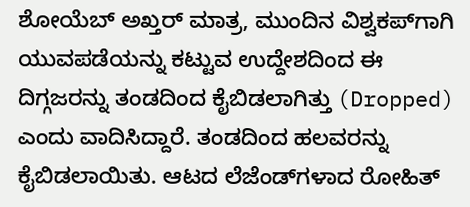ಶೋಯೆಬ್ ಅಖ್ತರ್ ಮಾತ್ರ, ಮುಂದಿನ ವಿಶ್ವಕಪ್‌ಗಾಗಿ ಯುವಪಡೆಯನ್ನು ಕಟ್ಟುವ ಉದ್ದೇಶದಿಂದ ಈ ದಿಗ್ಗಜರನ್ನು ತಂಡದಿಂದ ಕೈಬಿಡಲಾಗಿತ್ತು (Dropped) ಎಂದು ವಾದಿಸಿದ್ದಾರೆ. ತಂಡದಿಂದ ಹಲವರನ್ನು ಕೈಬಿಡಲಾಯಿತು. ಆಟದ ಲೆಜೆಂಡ್‌ಗಳಾದ ರೋಹಿತ್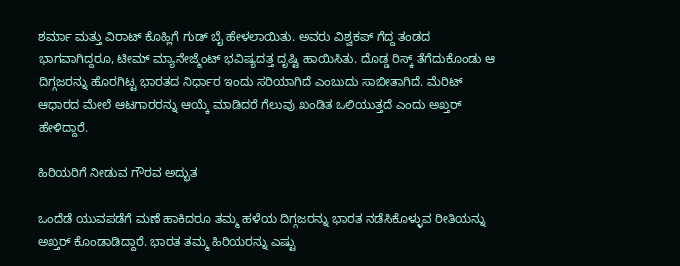ಶರ್ಮಾ ಮತ್ತು ವಿರಾಟ್ ಕೊಹ್ಲಿಗೆ ಗುಡ್ ಬೈ ಹೇಳಲಾಯಿತು. ಅವರು ವಿಶ್ವಕಪ್ ಗೆದ್ದ ತಂಡದ ಭಾಗವಾಗಿದ್ದರೂ, ಟೀಮ್ ಮ್ಯಾನೇಜ್ಮೆಂಟ್ ಭವಿಷ್ಯದತ್ತ ದೃಷ್ಟಿ ಹಾಯಿಸಿತು. ದೊಡ್ಡ ರಿಸ್ಕ್ ತೆಗೆದುಕೊಂಡು ಆ ದಿಗ್ಗಜರನ್ನು ಹೊರಗಿಟ್ಟ ಭಾರತದ ನಿರ್ಧಾರ ಇಂದು ಸರಿಯಾಗಿದೆ ಎಂಬುದು ಸಾಬೀತಾಗಿದೆ. ಮೆರಿಟ್ ಆಧಾರದ ಮೇಲೆ ಆಟಗಾರರನ್ನು ಆಯ್ಕೆ ಮಾಡಿದರೆ ಗೆಲುವು ಖಂಡಿತ ಒಲಿಯುತ್ತದೆ ಎಂದು ಅಖ್ತರ್ ಹೇಳಿದ್ದಾರೆ.

ಹಿರಿಯರಿಗೆ ನೀಡುವ ಗೌರವ ಅದ್ಭುತ

ಒಂದೆಡೆ ಯುವಪಡೆಗೆ ಮಣೆ ಹಾಕಿದರೂ ತಮ್ಮ ಹಳೆಯ ದಿಗ್ಗಜರನ್ನು ಭಾರತ ನಡೆಸಿಕೊಳ್ಳುವ ರೀತಿಯನ್ನು ಅಖ್ತರ್ ಕೊಂಡಾಡಿದ್ದಾರೆ. ಭಾರತ ತಮ್ಮ ಹಿರಿಯರನ್ನು ಎಷ್ಟು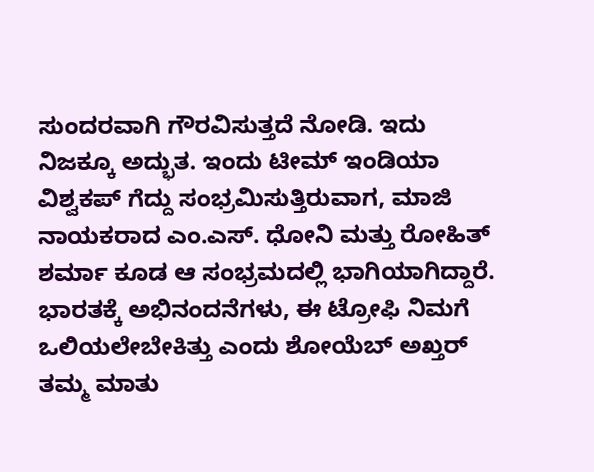ಸುಂದರವಾಗಿ ಗೌರವಿಸುತ್ತದೆ ನೋಡಿ. ಇದು ನಿಜಕ್ಕೂ ಅದ್ಭುತ. ಇಂದು ಟೀಮ್ ಇಂಡಿಯಾ ವಿಶ್ವಕಪ್ ಗೆದ್ದು ಸಂಭ್ರಮಿಸುತ್ತಿರುವಾಗ, ಮಾಜಿ ನಾಯಕರಾದ ಎಂ.ಎಸ್. ಧೋನಿ ಮತ್ತು ರೋಹಿತ್ ಶರ್ಮಾ ಕೂಡ ಆ ಸಂಭ್ರಮದಲ್ಲಿ ಭಾಗಿಯಾಗಿದ್ದಾರೆ. ಭಾರತಕ್ಕೆ ಅಭಿನಂದನೆಗಳು, ಈ ಟ್ರೋಫಿ ನಿಮಗೆ ಒಲಿಯಲೇಬೇಕಿತ್ತು ಎಂದು ಶೋಯೆಬ್ ಅಖ್ತರ್ ತಮ್ಮ ಮಾತು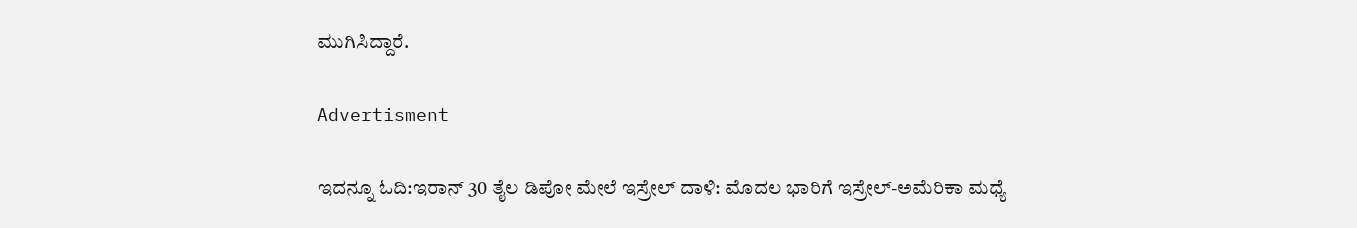ಮುಗಿಸಿದ್ದಾರೆ.

Advertisment

ಇದನ್ನೂ ಓದಿ:ಇರಾನ್ 30 ತೈಲ ಡಿಪೋ ಮೇಲೆ ಇಸ್ರೇಲ್ ದಾಳಿ: ಮೊದಲ ಭಾರಿಗೆ ಇಸ್ರೇಲ್-ಅಮೆರಿಕಾ ಮಧ್ಯೆ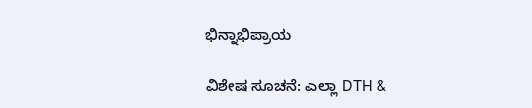ಭಿನ್ನಾಭಿಪ್ರಾಯ

ವಿಶೇಷ ಸೂಚನೆ: ಎಲ್ಲಾ DTH &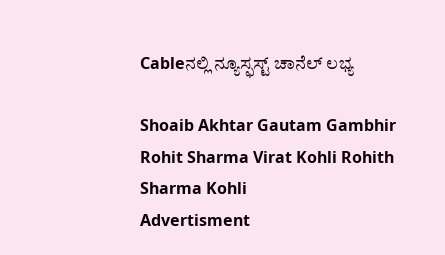Cableನಲ್ಲಿ ನ್ಯೂಸ್ಫಸ್ಟ್ ಚಾನೆಲ್ ಲಭ್ಯ

Shoaib Akhtar Gautam Gambhir Rohit Sharma Virat Kohli Rohith Sharma Kohli
Advertisment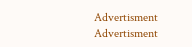Advertisment
Advertisment